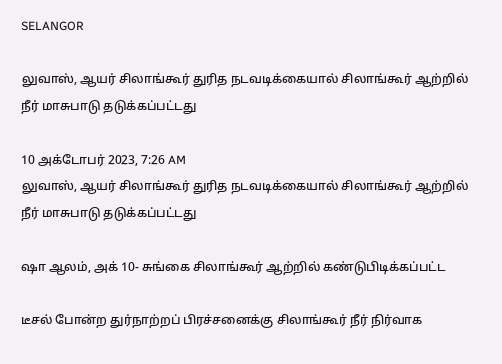SELANGOR

லுவாஸ், ஆயர் சிலாங்கூர் துரித நடவடிக்கையால் சிலாங்கூர் ஆற்றில் நீர் மாசுபாடு தடுக்கப்பட்டது

10 அக்டோபர் 2023, 7:26 AM
லுவாஸ், ஆயர் சிலாங்கூர் துரித நடவடிக்கையால் சிலாங்கூர் ஆற்றில் நீர் மாசுபாடு தடுக்கப்பட்டது

ஷா ஆலம், அக் 10- சுங்கை சிலாங்கூர் ஆற்றில் கண்டுபிடிக்கப்பட்ட

டீசல் போன்ற துர்நாற்றப் பிரச்சனைக்கு சிலாங்கூர் நீர் நிர்வாக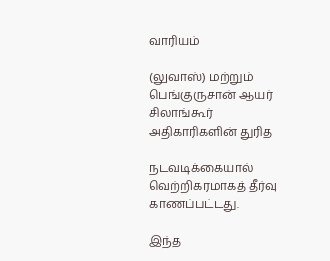வாரியம்

(லுவாஸ்) மற்றும் பெங்குருசான் ஆயர் சிலாங்கூர் அதிகாரிகளின் துரித

நடவடிக்கையால் வெற்றிகரமாகத் தீர்வு காணப்பட்டது.

இந்த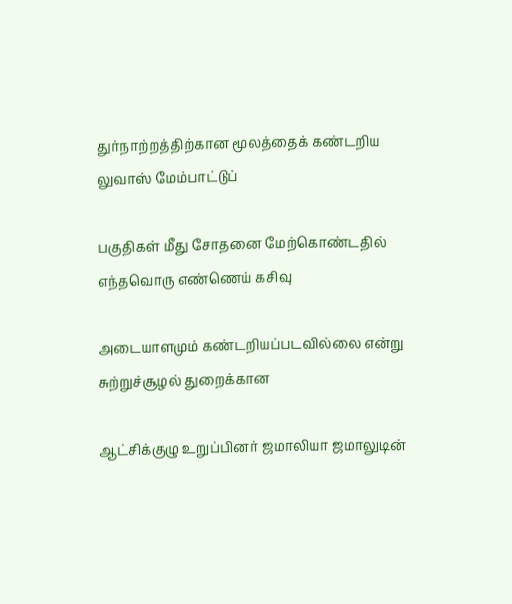துர்நாற்றத்திற்கான மூலத்தைக் கண்டறிய லுவாஸ் மேம்பாட்டுப்

பகுதிகள் மீது சோதனை மேற்கொண்டதில் எந்தவொரு எண்ணெய் கசிவு

அடையாளமும் கண்டறியப்படவில்லை என்று சுற்றுச்சூழல் துறைக்கான

ஆட்சிக்குழு உறுப்பினர் ஜமாலியா ஜமாலுடின்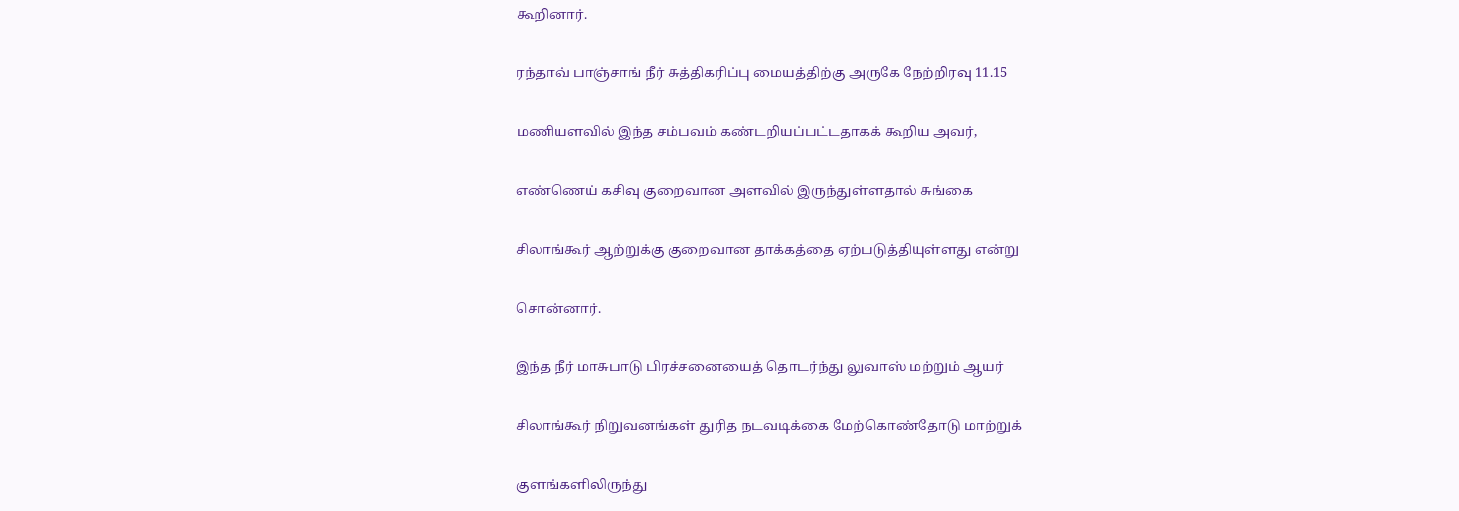கூறினார்.

ரந்தாவ் பாஞ்சாங் நீர் சுத்திகரிப்பு மையத்திற்கு அருகே நேற்றிரவு 11.15

மணியளவில் இந்த சம்பவம் கண்டறியப்பட்டதாகக் கூறிய அவர்,

எண்ணெய் கசிவு குறைவான அளவில் இருந்துள்ளதால் சுங்கை

சிலாங்கூர் ஆற்றுக்கு குறைவான தாக்கத்தை ஏற்படுத்தியுள்ளது என்று

சொன்னார்.

இந்த நீர் மாசுபாடு பிரச்சனையைத் தொடர்ந்து லுவாஸ் மற்றும் ஆயர்

சிலாங்கூர் நிறுவனங்கள் துரித நடவடிக்கை மேற்கொண்தோடு மாற்றுக்

குளங்களிலிருந்து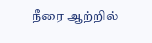நீரை ஆற்றில்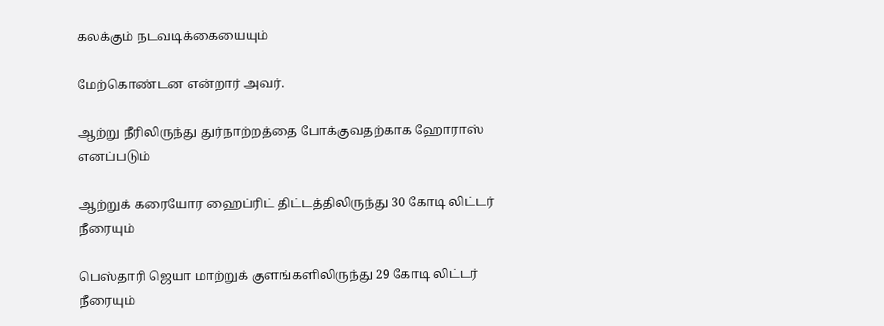கலக்கும் நடவடிக்கையையும்

மேற்கொண்டன என்றார் அவர்.

ஆற்று நீரிலிருந்து துர்நாற்றத்தை போக்குவதற்காக ஹோராஸ் எனப்படும்

ஆற்றுக் கரையோர ஹைப்ரிட் திட்டத்திலிருந்து 30 கோடி லிட்டர் நீரையும்

பெஸ்தாரி ஜெயா மாற்றுக் குளங்களிலிருந்து 29 கோடி லிட்டர் நீரையும்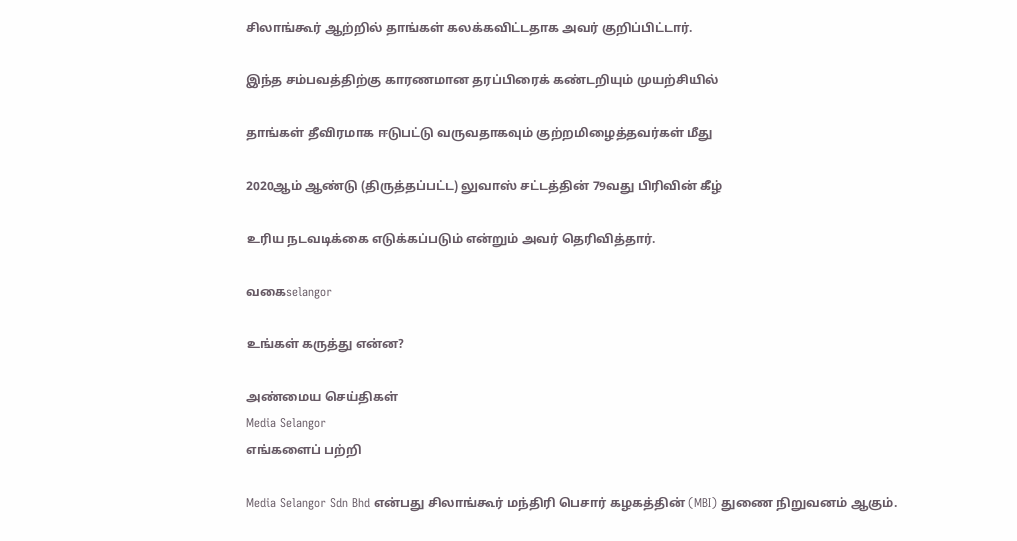சிலாங்கூர் ஆற்றில் தாங்கள் கலக்கவிட்டதாக அவர் குறிப்பிட்டார்.

இந்த சம்பவத்திற்கு காரணமான தரப்பிரைக் கண்டறியும் முயற்சியில்

தாங்கள் தீவிரமாக ஈடுபட்டு வருவதாகவும் குற்றமிழைத்தவர்கள் மீது

2020ஆம் ஆண்டு (திருத்தப்பட்ட) லுவாஸ் சட்டத்தின் 79வது பிரிவின் கீழ்

உரிய நடவடிக்கை எடுக்கப்படும் என்றும் அவர் தெரிவித்தார்.

வகைselangor

உங்கள் கருத்து என்ன?

அண்மைய செய்திகள்
Media Selangor
எங்களைப் பற்றி

Media Selangor Sdn Bhd என்பது சிலாங்கூர் மந்திரி பெசார் கழகத்தின் (MBI) துணை நிறுவனம் ஆகும்.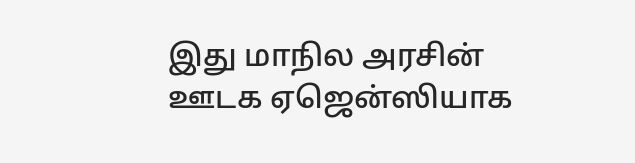இது மாநில அரசின் ஊடக ஏஜென்ஸியாக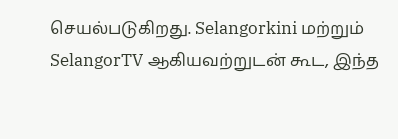செயல்படுகிறது. Selangorkini மற்றும் SelangorTV ஆகியவற்றுடன் கூட, இந்த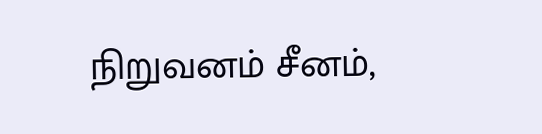நிறுவனம் சீனம்,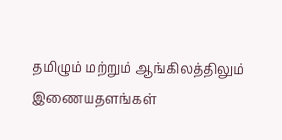தமிழும் மற்றும் ஆங்கிலத்திலும் இணையதளங்கள்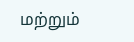மற்றும்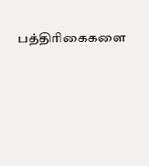பத்திரிகைகளை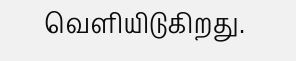வெளியிடுகிறது.